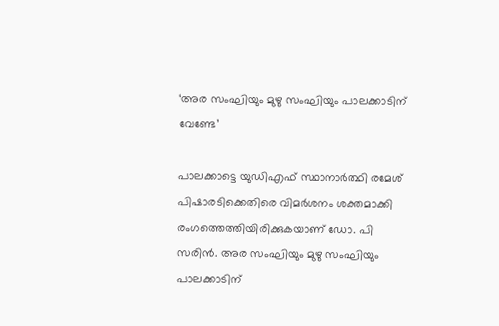‘അര സംഘിയും മുഴു സംഘിയും പാലക്കാടിന് വേണ്ടേ’

പാലക്കാട്ടെ യുഡിഎഫ് സ്ഥാനാർത്ഥി രമേശ് പിഷാരടിക്കെതിരെ വിമർശനം ശക്തമാക്കി രംഗത്തെത്തിയിരിക്കുകയാണ് ഡോ. പി സരിൻ. അര സംഘിയും മുഴു സംഘിയും പാലക്കാടിന്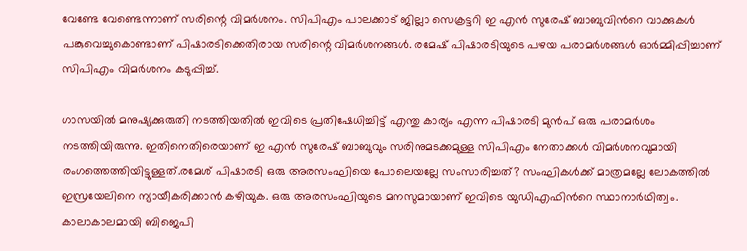വേണ്ടേ വേണ്ടെന്നാണ് സരിന്റെ വിമർശനം. സിപിഎം പാലക്കാട് ജില്ലാ സെക്രട്ടറി ഇ എൻ സുരേഷ്‌ ബാബുവിൻറെ വാക്കുകൾ പങ്കുവെച്ചുകൊണ്ടാണ് പിഷാരടിക്കെതിരായ സരിന്റെ വിമർശനങ്ങൾ. രമേഷ് പിഷാരടിയുടെ പഴയ പരാമർശങ്ങൾ ഓർമ്മിപ്പിച്ചാണ് സിപിഎം വിമർശനം കടുപ്പിച്ച്.

ഗാസയിൽ മനുഷ്യക്കുരുതി നടത്തിയതിൽ ഇവിടെ പ്രതിഷേധിച്ചിട്ട് എന്തു കാര്യം എന്ന പിഷാരടി മുൻപ് ഒരു പരാമർശം നടത്തിയിരുന്നു. ഇതിനെതിരെയാണ് ഇ എൻ സുരേഷ്‌ ബാബുവും സരിനുമടക്കമുള്ള സിപിഎം നേതാക്കൾ വിമർശനവുമായി രംഗത്തെത്തിയിട്ടുള്ളത്.രമേശ് പിഷാരടി ഒരു അരസംഘിയെ പോലെയല്ലേ സംസാരിച്ചത്? സംഘികൾക്ക് മാത്രമല്ലേ ലോകത്തിൽ ഇസ്രയേലിനെ ന്യായീകരിക്കാൻ കഴിയുക. ഒരു അരസംഘിയുടെ മനസുമായാണ് ഇവിടെ യുഡിഎഫിൻറെ സ്ഥാനാർഥിത്വം. കാലാകാലമായി ബിജെപി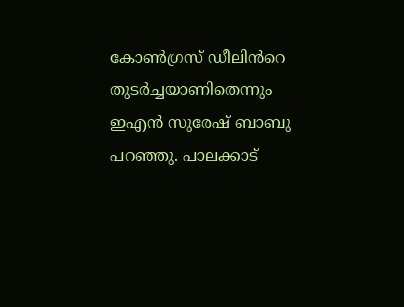കോൺഗ്രസ് ഡീലിൻറെ തുടർച്ചയാണിതെന്നും ഇഎൻ സുരേഷ്‌ ബാബു പറഞ്ഞു. പാലക്കാട്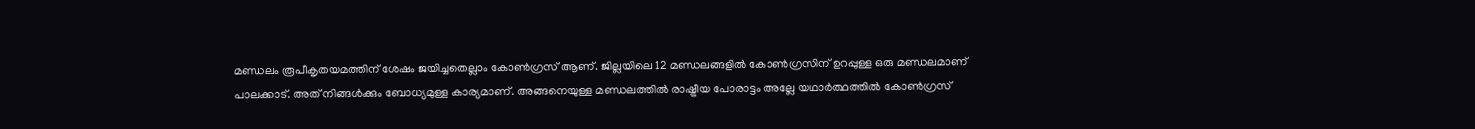മണ്ഡലം രൂപീകൃതയമത്തിന് ശേഷം ജയിച്ചതെല്ലാം കോൺഗ്രസ് ആണ്. ജില്ലയിലെ 12 മണ്ഡലങ്ങളിൽ കോൺഗ്രസിന് ഉറപ്പുള്ള ഒരു മണ്ഡലമാണ് പാലക്കാട്. അത് നിങ്ങൾക്കും ബോധ്യമുള്ള കാര്യമാണ്. അങ്ങനെയുള്ള മണ്ഡലത്തിൽ രാഷ്ട്രീയ പോരാട്ടം അല്ലേ യഥാർത്ഥത്തിൽ കോൺഗ്രസ്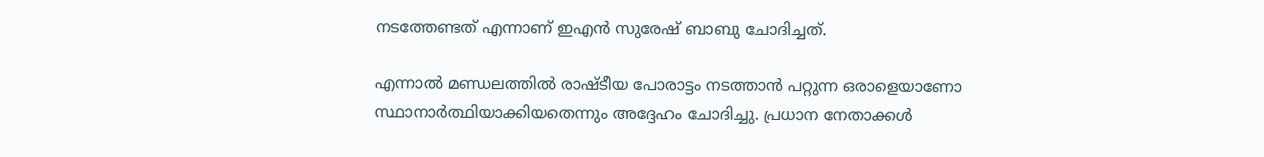നടത്തേണ്ടത് എന്നാണ് ഇഎൻ സുരേഷ്‌ ബാബു ചോദിച്ചത്.

എന്നാൽ മണ്ഡലത്തിൽ രാഷ്‌ടീയ പോരാട്ടം നടത്താൻ പറ്റുന്ന ഒരാളെയാണോ സ്ഥാനാർത്ഥിയാക്കിയതെന്നും അദ്ദേഹം ചോദിച്ചു. പ്രധാന നേതാക്കൾ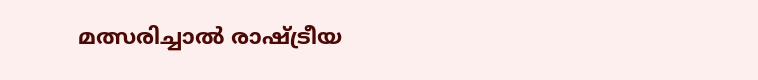മത്സരിച്ചാൽ രാഷ്ട്രീയ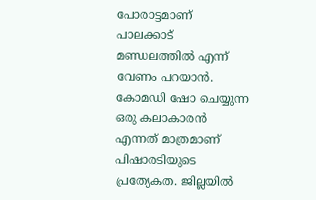പോരാട്ടമാണ് പാലക്കാട് മണ്ഡലത്തിൽ എന്ന് വേണം പറയാൻ. കോമഡി ഷോ ചെയ്യുന്ന ഒരു കലാകാരൻ എന്നത് മാത്രമാണ് പിഷാരടിയുടെ പ്രത്യേകത. ജില്ലയിൽ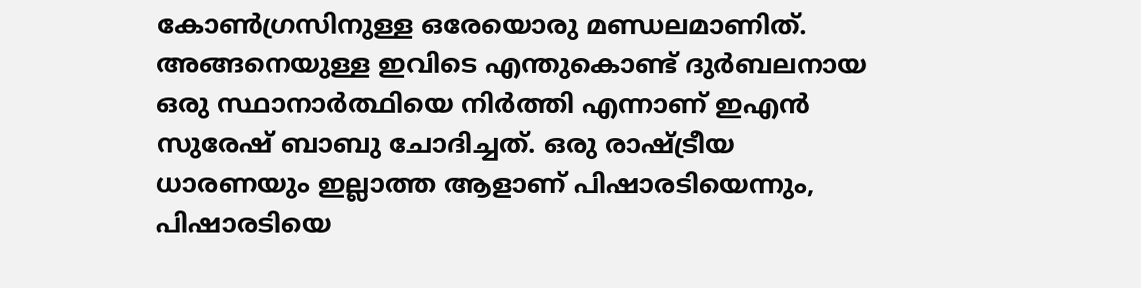കോൺഗ്രസിനുള്ള ഒരേയൊരു മണ്ഡലമാണിത്. അങ്ങനെയുള്ള ഇവിടെ എന്തുകൊണ്ട് ദുർബലനായ ഒരു സ്ഥാനാർത്ഥിയെ നിർത്തി എന്നാണ് ഇഎൻ സുരേഷ്‌ ബാബു ചോദിച്ചത്. ഒരു രാഷ്ട്രീയ ധാരണയും ഇല്ലാത്ത ആളാണ് പിഷാരടിയെന്നും, പിഷാരടിയെ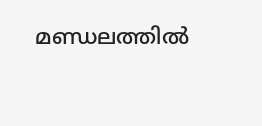മണ്ഡലത്തിൽ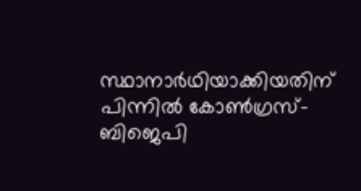സ്ഥാനാർഥിയാക്കിയതിന് പിന്നിൽ കോൺഗ്രസ്-ബിജെപി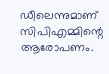ഡീലെന്നുമാണ് സിപിഎമ്മിന്റെ ആരോപണം.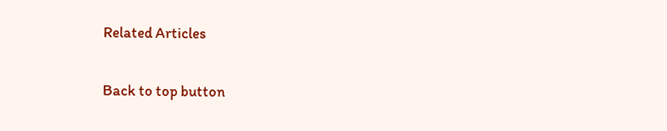Related Articles

Back to top button